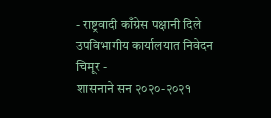- राष्ट्रवादी काँग्रेस पक्षानी दिले उपविभागीय कार्यालयात निवेदन
चिमूर -
शासनाने सन २०२०-२०२१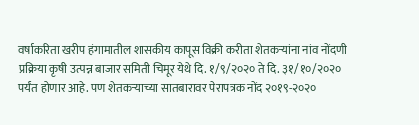वर्षाकरिता खरीप हंगामातील शासकीय कापूस विक्री करीता शेतकऱ्यांना नांव नोंदणी प्रक्रिया कृषी उत्पन्न बाजार समिती चिमूर येथे दि. १/९/२०२० ते दि. ३१/१०/२०२० पर्यंत होणार आहे. पण शेतकऱ्याच्या सातबारावर पेरापत्रक नोंद २०१९-२०२०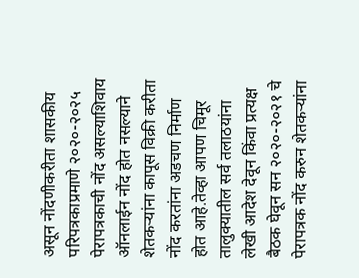असून नोंदणीकरीता शासकीय परिपत्रकाप्रमाणे २०२०-२०२५ पेरापत्रकाची नोंद असल्याशिवाय ऑनलाईन नोंद होत नसल्याने शेतकऱ्यांना कापूस विक्री करीता नोंद करतांना अडचण निर्माण होत आहे.तेव्हा आपण चिमूर तालुक्यातील सर्व तलाठयांना लेखी आदेश देवून किंवा प्रत्यक्ष बैठक घेवून सन २०२०-२०२१ चे पेरापत्रक नोंद करुन शेतकऱ्यांना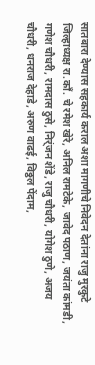सातबारा देण्यास सहकार्य कराल अशा मागणीचे निवेदन देतांना राजु मुरकुटे जिल्हाध्यक्ष रा.काँ. चे रमेश खेरे, अनिल रामटेके, जावेद पठाण, जयंता कांमडी, गणेश चौधरी, रामदास ठुसे, निर्ंजन शेंडे, राजु चौधरी, योगेश ठुणे, अजय चौधरी, धनराज देहाडे, अरुण वाढई, विठ्ठल पेंदाम,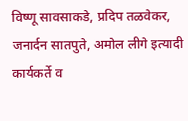विष्णू सावसाकडे, प्रदिप तळवेकर, जनार्दन सातपुते, अमोल लीगे इत्यादी कार्यकर्ते व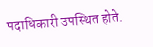पदाधिकारी उपस्थित होते.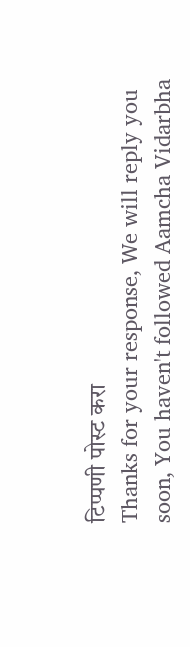टिप्पणी पोस्ट करा
Thanks for your response, We will reply you soon, You haven't followed Aamcha Vidarbha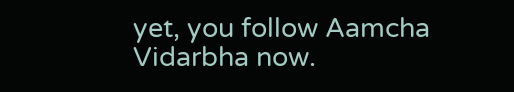yet, you follow Aamcha Vidarbha now.